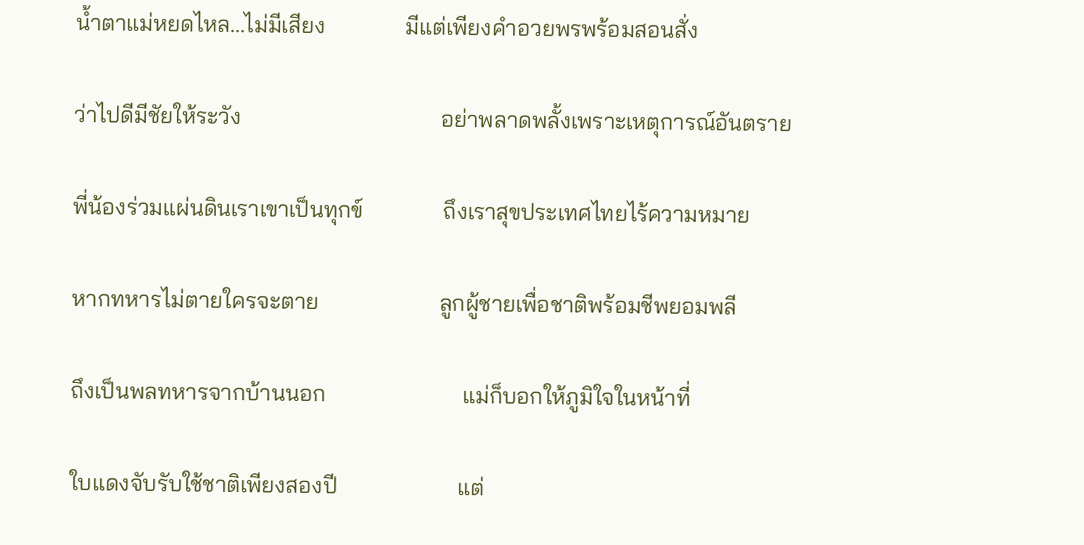น้ำตาแม่หยดไหล...ไม่มีเสียง              มีแต่เพียงคำอวยพรพร้อมสอนสั่ง

ว่าไปดีมีชัยให้ระวัง                                   อย่าพลาดพลั้งเพราะเหตุการณ์อันตราย

พี่น้องร่วมแผ่นดินเราเขาเป็นทุกข์              ถึงเราสุขประเทศไทยไร้ความหมาย

หากทหารไม่ตายใครจะตาย                     ลูกผู้ชายเพื่อชาติพร้อมชีพยอมพลี

ถึงเป็นพลทหารจากบ้านนอก                        แม่ก็บอกให้ภูมิใจในหน้าที่

ใบแดงจับรับใช้ชาติเพียงสองปี                     แต่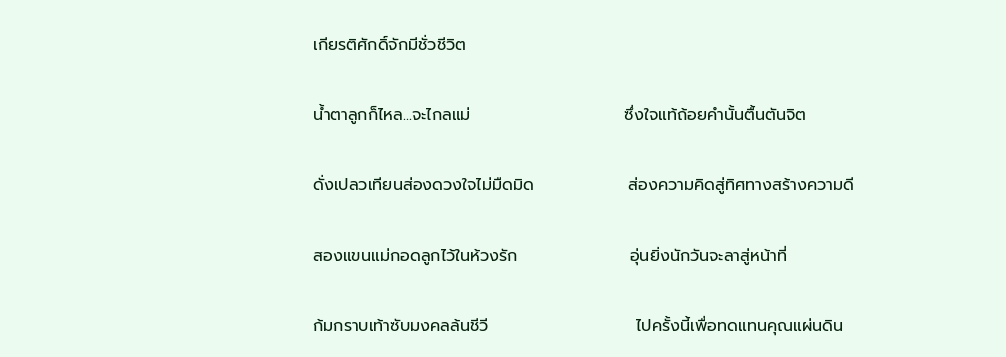เกียรติศักดิ์จักมีชั่วชีวิต

น้ำตาลูกก็ไหล...จะไกลแม่                          ซึ่งใจแท้ถ้อยคำนั้นตื้นตันจิต

ดั่งเปลวเทียนส่องดวงใจไม่มืดมิด                ส่องความคิดสู่ทิศทางสร้างความดี

สองแขนแม่กอดลูกไว้ในห้วงรัก                   อุ่นยิ่งนักวันจะลาสู่หน้าที่

ก้มกราบเท้าซับมงคลล้นชีวี                         ไปครั้งนี้เพื่อทดแทนคุณแผ่นดิน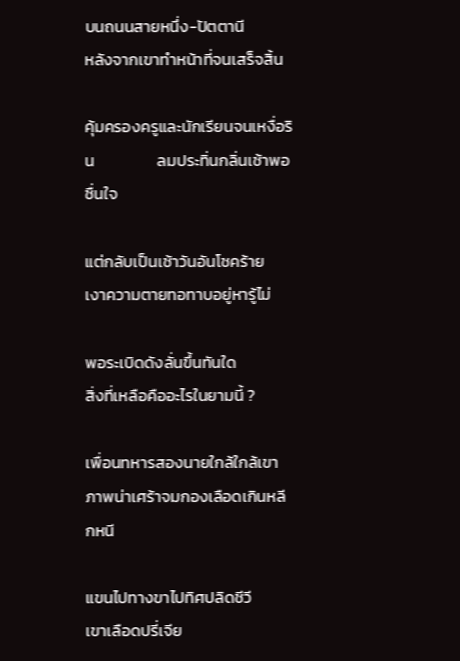บนถนนสายหนึ่ง-ปัตตานี                          หลังจากเขาทำหน้าที่จนเสร็จสิ้น

คุ้มครองครูและนักเรียนจนเหงื่อริน                 ลมประทิ่นกลิ่นเช้าพอชื่นใจ

แต่กลับเป็นเช้าวันอันโชคร้าย                        เงาความตายทอทาบอยู่หารู้ไม่

พอระเบิดดังลั่นขึ้นทันใด                               สิ่งที่เหลือคืออะไรในยามนี้ ?

เพื่อนทหารสองนายใกล้ใกล้เขา                   ภาพน่าเศร้าจมกองเลือดเกินหลีกหนี

แขนไปทางขาไปทิศปลิดชีวี                         เขาเลือดปรี่เจีย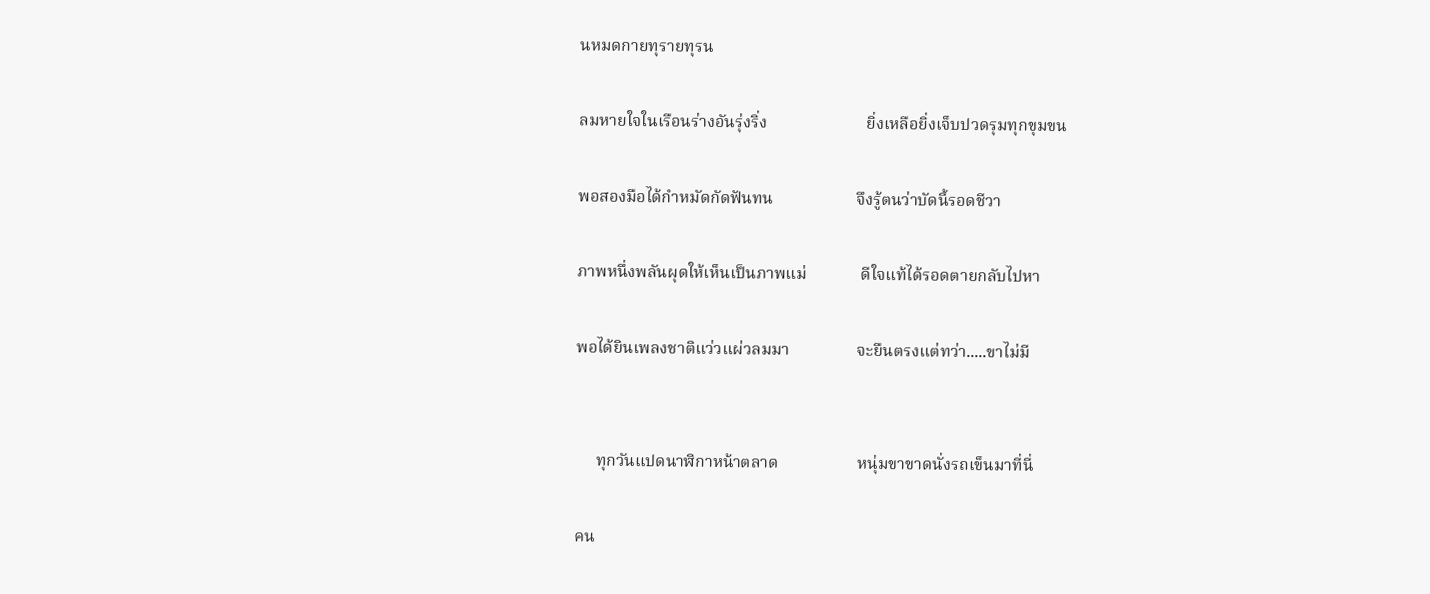นหมดกายทุรายทุรน

ลมหายใจในเรือนร่างอันรุ่งริ่ง                        ยิ่งเหลือยิ่งเจ็บปวดรุมทุกขุมขน

พอสองมือได้กำหมัดกัดฟันทน                    จึงรู้ตนว่าบัดนี้รอดชีวา

ภาพหนึ่งพลันผุดให้เห็นเป็นภาพแม่             ดีใจแท้ได้รอดตายกลับไปหา

พอได้ยินเพลงชาติแว่วแผ่วลมมา                จะยืนตรงแต่ทว่า.....ขาไม่มี


     ทุกวันแปดนาฬิกาหน้าตลาด                   หนุ่มขาขาดนั่งรถเข็นมาที่นี่

คน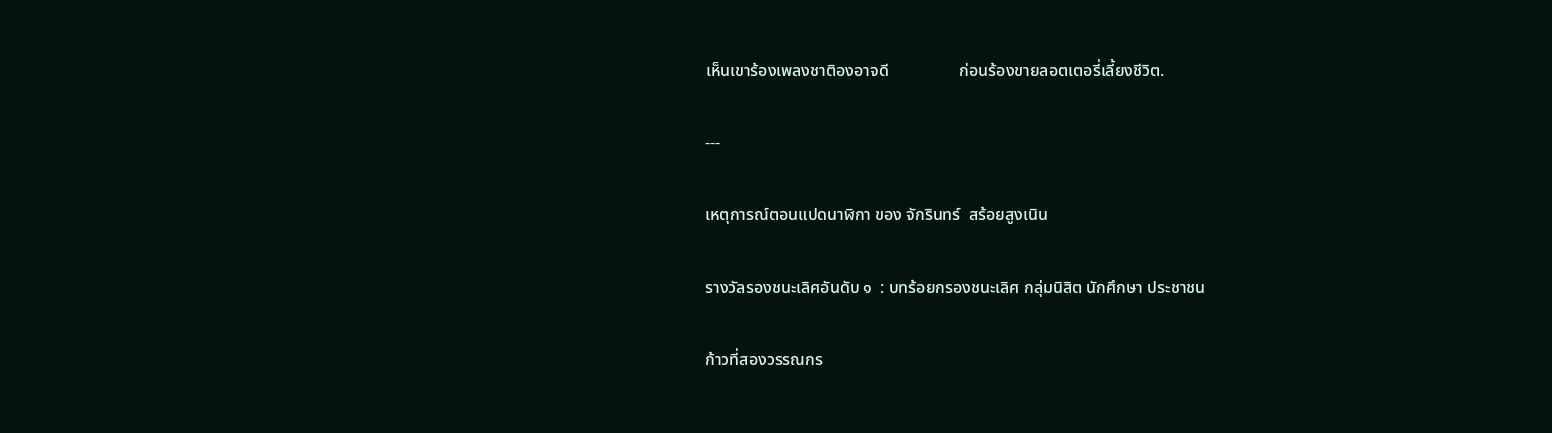เห็นเขาร้องเพลงชาติองอาจดี                 ก่อนร้องขายลอตเตอรี่เลี้ยงชีวิต.

---

เหตุการณ์ตอนแปดนาฬิกา ของ จักรินทร์  สร้อยสูงเนิน

รางวัลรองชนะเลิศอันดับ ๑  : บทร้อยกรองชนะเลิศ กลุ่มนิสิต นักศึกษา ประชาชน

ก้าวที่สองวรรณกร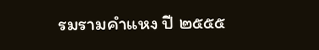รมรามคำแหง ปี ๒๕๕๕